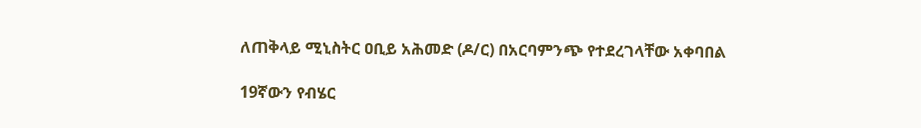ለጠቅላይ ሚኒስትር ዐቢይ አሕመድ (ዶ/ር) በአርባምንጭ የተደረገላቸው አቀባበል

19ኛውን የብሄር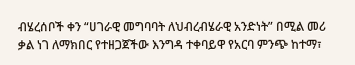ብሄረሰቦች ቀን “ሀገራዊ መግባባት ለህብረብሄራዊ አንድነት” በሚል መሪ ቃል ነገ ለማክበር የተዘጋጀችው እንግዳ ተቀባይዋ የአርባ ምንጭ ከተማ፣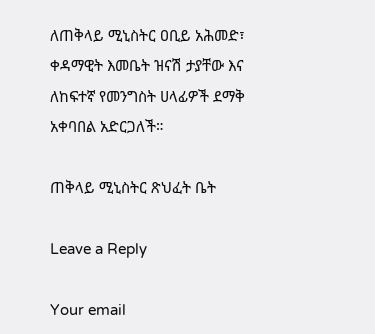ለጠቅላይ ሚኒስትር ዐቢይ አሕመድ፣ ቀዳማዊት እመቤት ዝናሽ ታያቸው እና ለከፍተኛ የመንግስት ሀላፊዎች ደማቅ አቀባበል አድርጋለች።

ጠቅላይ ሚኒስትር ጽህፈት ቤት

Leave a Reply

Your email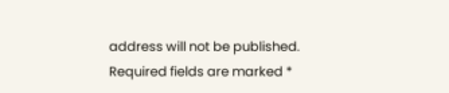address will not be published. Required fields are marked *